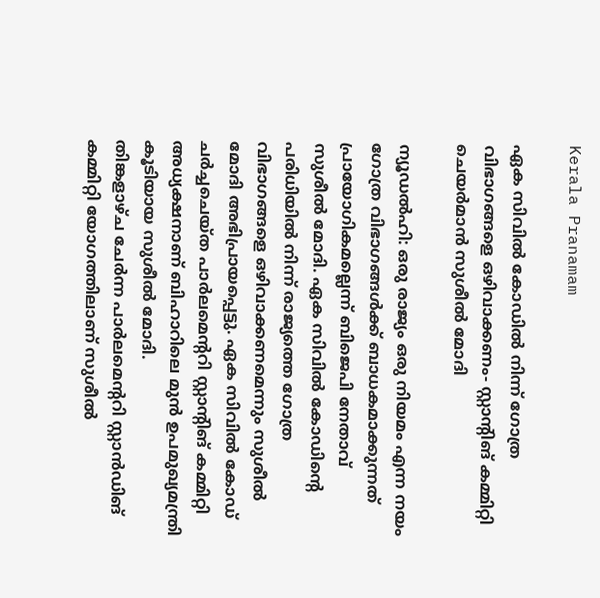Kerala Pranamam

ഏക സിവില്‍ കോഡില്‍ നിന്ന് ഗോത്ര വിഭാഗങ്ങളെ ഒഴിവാക്കണം- സ്റ്റാന്റിങ് കമ്മിറ്റി ചെയര്‍മാന്‍ സുശീല്‍ മോദി

ന്യൂഡല്‍ഹി: ഒരു രാജ്യം ഒരു നിയമം എന്ന നയം ഗോത്ര വിഭാഗങ്ങള്‍ക്ക് ബാധകമാക്കുന്നത് പ്രായോഗികമല്ലെന്ന് ബിജെപി നേതാവ് സുശീല്‍ മോദി. ഏക സിവില്‍ കോഡിന്റെ പരിധിയില്‍ നിന്ന് രാജ്യത്തെ ഗോത്ര വിഭാഗങ്ങളെ ഒഴിവാക്കണമെന്നും സുശീല്‍ മോദി അഭിപ്രായപ്പെട്ടു. ഏക സിവില്‍ കോഡ് ചര്‍ച്ചചെയ്ത പാര്‍ലമെന്ററി സ്റ്റാന്റിങ് കമ്മിറ്റി അധ്യക്ഷനാണ് ബിഹാറിലെ മുന്‍ ഉപമുഖ്യമന്ത്രി കൂടിയായ സുശീല്‍ മോദി.
തിങ്കളാഴ്ച ചേര്‍ന്ന പാര്‍ലമെന്ററി സ്റ്റാന്‍ഡിങ് കമ്മിറ്റി യോഗത്തിലാണ് സുശീല്‍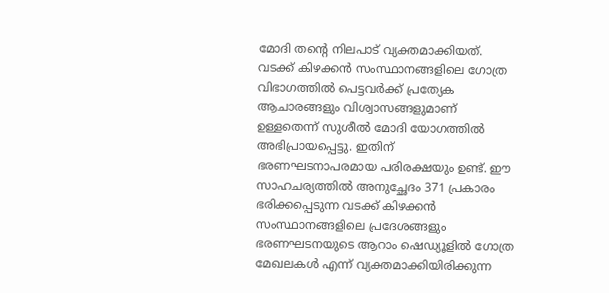മോദി തന്റെ നിലപാട് വ്യക്തമാക്കിയത്. വടക്ക് കിഴക്കന്‍ സംസ്ഥാനങ്ങളിലെ ഗോത്ര വിഭാഗത്തില്‍ പെട്ടവര്‍ക്ക് പ്രത്യേക ആചാരങ്ങളും വിശ്വാസങ്ങളുമാണ് ഉള്ളതെന്ന് സുശീല്‍ മോദി യോഗത്തില്‍ അഭിപ്രായപ്പെട്ടു. ഇതിന് ഭരണഘടനാപരമായ പരിരക്ഷയും ഉണ്ട്. ഈ സാഹചര്യത്തില്‍ അനുച്ഛേദം 371 പ്രകാരം ഭരിക്കപ്പെടുന്ന വടക്ക് കിഴക്കന്‍ സംസ്ഥാനങ്ങളിലെ പ്രദേശങ്ങളും ഭരണഘടനയുടെ ആറാം ഷെഡ്യൂളില്‍ ഗോത്ര മേഖലകള്‍ എന്ന് വ്യക്തമാക്കിയിരിക്കുന്ന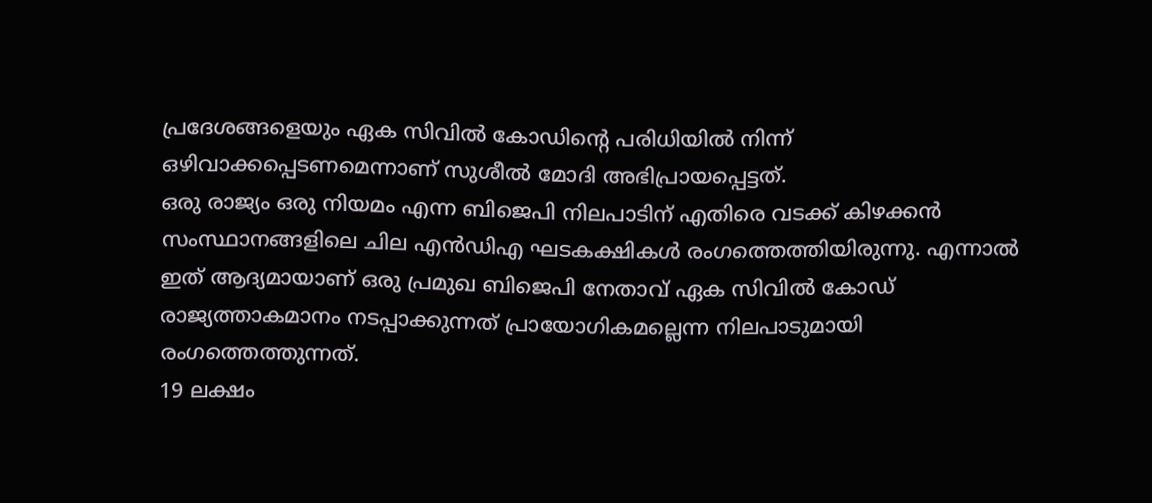പ്രദേശങ്ങളെയും ഏക സിവില്‍ കോഡിന്റെ പരിധിയില്‍ നിന്ന് ഒഴിവാക്കപ്പെടണമെന്നാണ് സുശീല്‍ മോദി അഭിപ്രായപ്പെട്ടത്.
ഒരു രാജ്യം ഒരു നിയമം എന്ന ബിജെപി നിലപാടിന് എതിരെ വടക്ക് കിഴക്കന്‍ സംസ്ഥാനങ്ങളിലെ ചില എന്‍ഡിഎ ഘടകക്ഷികള്‍ രംഗത്തെത്തിയിരുന്നു. എന്നാല്‍ ഇത് ആദ്യമായാണ് ഒരു പ്രമുഖ ബിജെപി നേതാവ് ഏക സിവില്‍ കോഡ് രാജ്യത്താകമാനം നടപ്പാക്കുന്നത് പ്രായോഗികമല്ലെന്ന നിലപാടുമായി രംഗത്തെത്തുന്നത്.
19 ലക്ഷം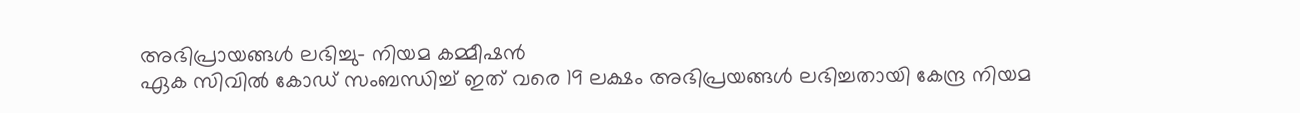അഭിപ്രായങ്ങള്‍ ലഭിച്ചു- നിയമ കമ്മീഷന്‍
ഏക സിവില്‍ കോഡ് സംബന്ധിച്ച് ഇത് വരെ 19 ലക്ഷം അഭിപ്രയങ്ങള്‍ ലഭിച്ചതായി കേന്ദ്ര നിയമ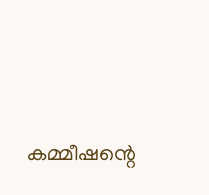കമ്മീഷന്റെ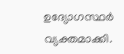ഉദ്യോഗസ്ഥര്‍ വ്യക്തമാക്കി.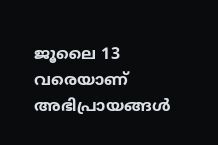ജൂലൈ 13 വരെയാണ് അഭിപ്രായങ്ങള്‍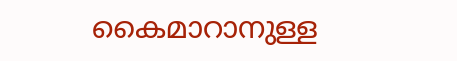കൈമാറാനുള്ള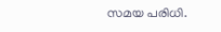സമയ പരിധി.